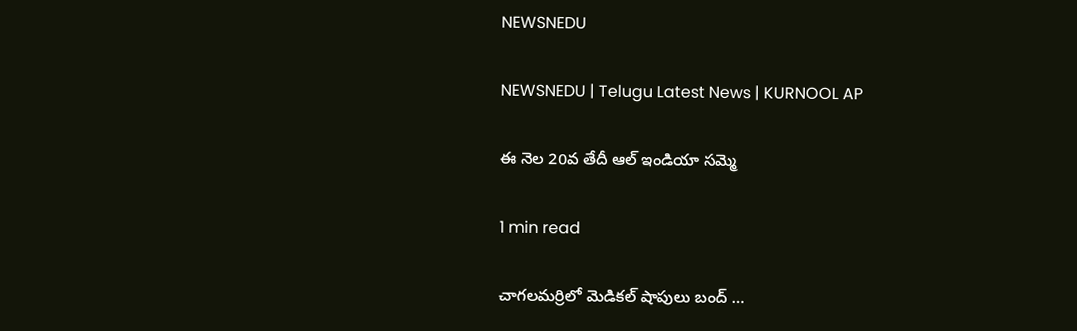NEWSNEDU

NEWSNEDU | Telugu Latest News | KURNOOL AP

ఈ నెల 20వ తేదీ ఆల్ ఇండియా సమ్మె

1 min read

చాగలమర్రిలో మెడికల్ షాపులు బంద్ …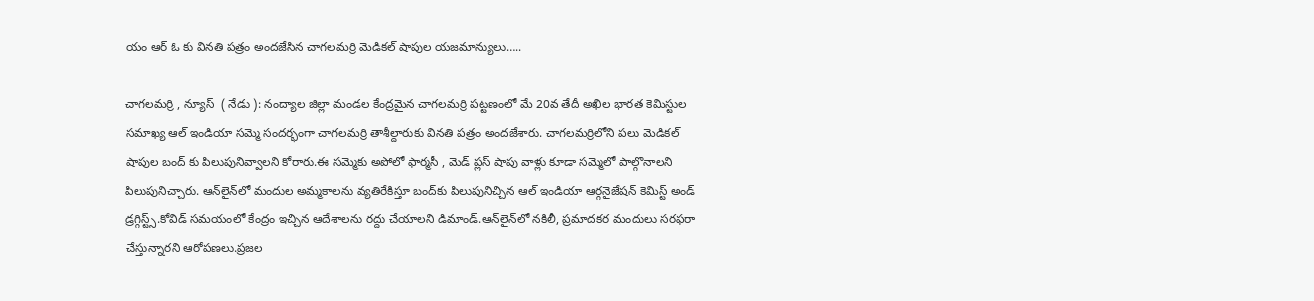యం ఆర్ ఓ కు వినతి పత్రం అందజేసిన చాగలమర్రి మెడికల్ షాపుల యజమాన్యులు…..

చాగలమర్రి , న్యూస్  ( నేడు ): నంద్యాల జిల్లా మండల కేంద్రమైన చాగలమర్రి పట్టణంలో మే 20వ తేదీ అఖిల భారత కెమిస్టుల సమాఖ్య ఆల్ ఇండియా సమ్మె సందర్భంగా చాగలమర్రి తాశీల్దారుకు వినతి పత్రం అందజేశారు. చాగలమర్రిలోని పలు మెడికల్ షాపుల బంద్ కు పిలుపునివ్వాలని కోరారు.ఈ సమ్మెకు అపోలో ఫార్మసీ , మెడ్ ప్లస్ షాపు వాళ్లు కూడా సమ్మెలో పాల్గొనాలని పిలుపునిచ్చారు. ఆన్‌లైన్‌లో మందుల అమ్మకాలను వ్యతిరేకిస్తూ బంద్‌కు పిలుపునిచ్చిన ఆల్‌ ఇండియా ఆర్గనైజేషన్‌ కెమిస్ట్‌ అండ్‌ డ్రగ్గిస్ట్స్‌.కోవిడ్ సమయంలో కేంద్రం ఇచ్చిన ఆదేశాలను రద్దు చేయాలని డిమాండ్‌.ఆన్‌లైన్‌లో నకిలీ, ప్రమాదకర మందులు సరఫరా చేస్తున్నారని ఆరోపణలు.ప్రజల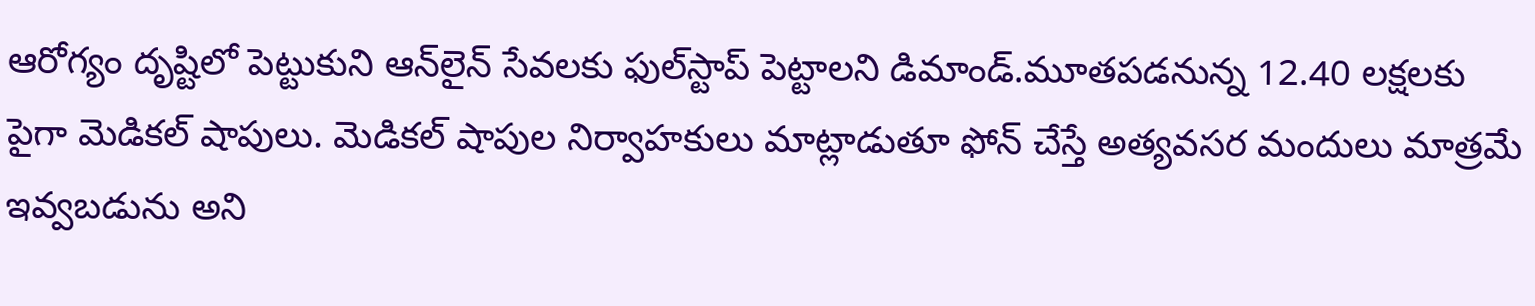ఆరోగ్యం దృష్టిలో పెట్టుకుని ఆన్‌లైన్‌ సేవలకు ఫుల్‌స్టాప్‌ పెట్టాలని డిమాండ్‌.మూతపడనున్న 12.40 లక్షలకు పైగా మెడికల్‌ షాపులు. మెడికల్ షాపుల నిర్వాహకులు మాట్లాడుతూ ఫోన్ చేస్తే అత్యవసర మందులు మాత్రమే ఇవ్వబడును అని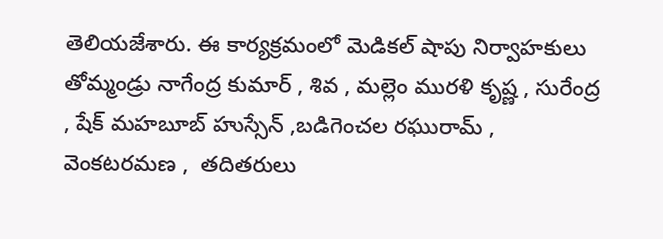తెలియజేశారు. ఈ కార్యక్రమంలో మెడికల్ షాపు నిర్వాహకులు తోమ్మండ్రు నాగేంద్ర కుమార్ , శివ , మల్లెం మురళి కృష్ణ , సురేంద్ర , షేక్ మహబూబ్ హుస్సేన్ ,బడిగెంచల రఘురామ్ ,  వెంకటరమణ ,  తదితరులు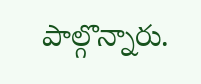పాల్గొన్నారు.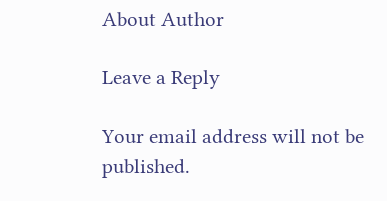About Author

Leave a Reply

Your email address will not be published.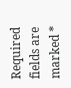Required fields are marked *